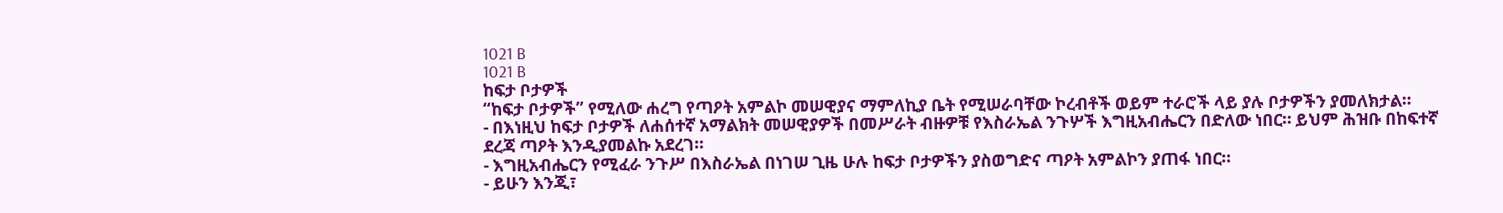1021 B
1021 B
ከፍታ ቦታዎች
“ከፍታ ቦታዎች” የሚለው ሐረግ የጣዖት አምልኮ መሠዊያና ማምለኪያ ቤት የሚሠራባቸው ኮረብቶች ወይም ተራሮች ላይ ያሉ ቦታዎችን ያመለክታል።
- በእነዚህ ከፍታ ቦታዎች ለሐሰተኛ አማልክት መሠዊያዎች በመሥራት ብዙዎቹ የእስራኤል ንጉሦች እግዚአብሔርን በድለው ነበር። ይህም ሕዝቡ በከፍተኛ ደረጃ ጣዖት እንዲያመልኩ አደረገ።
- እግዚአብሔርን የሚፈራ ንጉሥ በእስራኤል በነገሠ ጊዜ ሁሉ ከፍታ ቦታዎችን ያስወግድና ጣዖት አምልኮን ያጠፋ ነበር።
- ይሁን እንጂ፣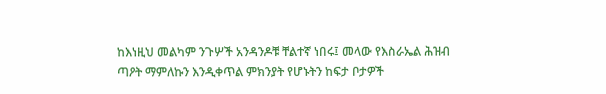ከእነዚህ መልካም ንጉሦች አንዳንዶቹ ቸልተኛ ነበሩ፤ መላው የእስራኤል ሕዝብ ጣዖት ማምለኩን እንዲቀጥል ምክንያት የሆኑትን ከፍታ ቦታዎች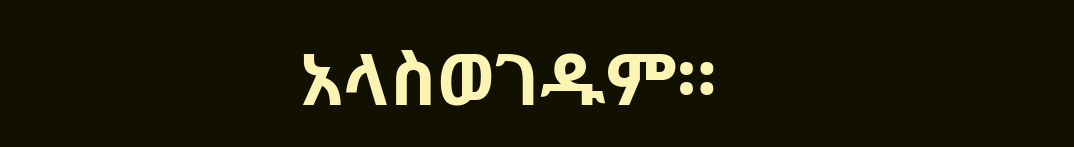አላስወገዱም።